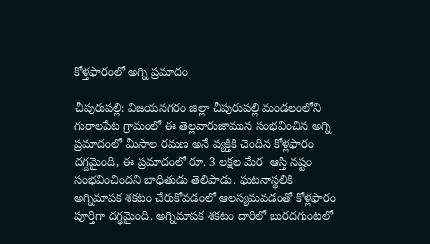కోళ్తఫారంలో అగ్ని ప్రమాదం

చీపురుపల్లి: విజయనగరం జిల్లా చీపురుపల్లి మండలంలోని గురాలపేట గ్రామంలో ఈ తెల్లవారుజామున సంభవించిన అగ్ని ప్రమాదంలో మీసాల రమణ అనే వ్యక్తికి చెందిన కోళ్లఫారం దగ్దమైంది, ఈ ప్రమాదంలో రూ. 3 లక్షల మేర  ఆస్తి నష్టం సంభవించిందని బాధితుడు తెలిపాడు. ఘటనాస్థలికి అగ్నిమాపక శకటం చేరుకోవడంలో ఆలస్యమవడంతో కోళ్లఫారం పూర్తిగా దగ్ధమైంది. అగ్నిమాపక శకటం దారిలో బురదగుంటలో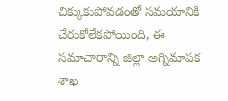చిక్కుకుపోవడంతో సమయానికి చేరుకోలేకపోయింది, ఈ సమాచారాన్ని జిల్లా అగ్నిమాపక శాఖ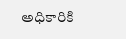అధికారికి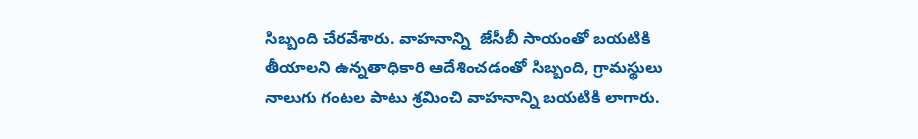సిబ్బంది చేరవేశారు. వాహనాన్ని  జేసీబీ సాయంతో బయటికి తీయాలని ఉన్నతాధికారి ఆదేశించడంతో సిబ్బంది, గ్రామస్థులు నాలుగు గంటల పాటు శ్రమించి వాహనాన్ని బయటికి లాగారు.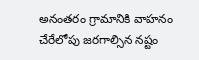అనంతరం గ్రామానికి వాహనం చేరేలోపు జరగాల్సిన నష్టం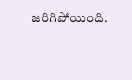జరిగిపోయింది.